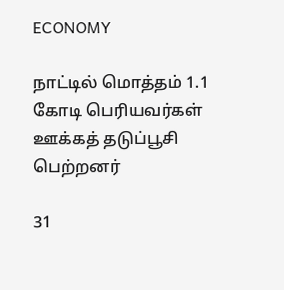ECONOMY

நாட்டில் மொத்தம் 1.1 கோடி பெரியவர்கள் ஊக்கத் தடுப்பூசி பெற்றனர்

31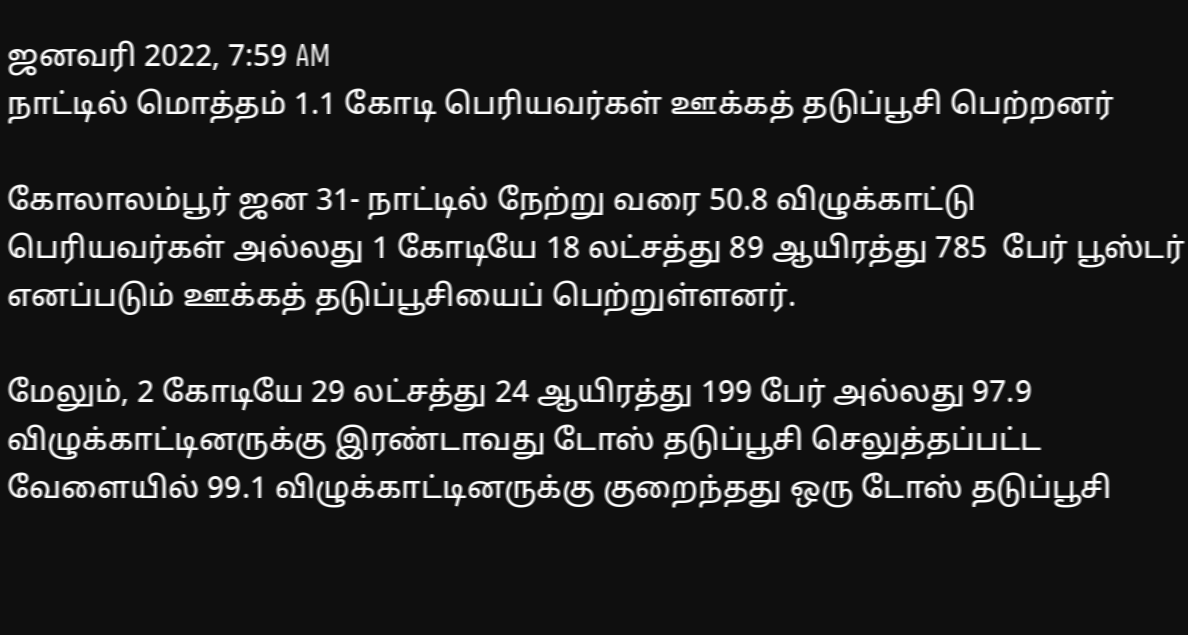ஜனவரி 2022, 7:59 AM
நாட்டில் மொத்தம் 1.1 கோடி பெரியவர்கள் ஊக்கத் தடுப்பூசி பெற்றனர்

கோலாலம்பூர் ஜன 31- நாட்டில் நேற்று வரை 50.8 விழுக்காட்டு பெரியவர்கள் அல்லது 1 கோடியே 18 லட்சத்து 89 ஆயிரத்து 785  பேர் பூஸ்டர் எனப்படும் ஊக்கத் தடுப்பூசியைப் பெற்றுள்ளனர்.

மேலும், 2 கோடியே 29 லட்சத்து 24 ஆயிரத்து 199 பேர் அல்லது 97.9 விழுக்காட்டினருக்கு இரண்டாவது டோஸ் தடுப்பூசி செலுத்தப்பட்ட வேளையில் 99.1 விழுக்காட்டினருக்கு குறைந்தது ஒரு டோஸ் தடுப்பூசி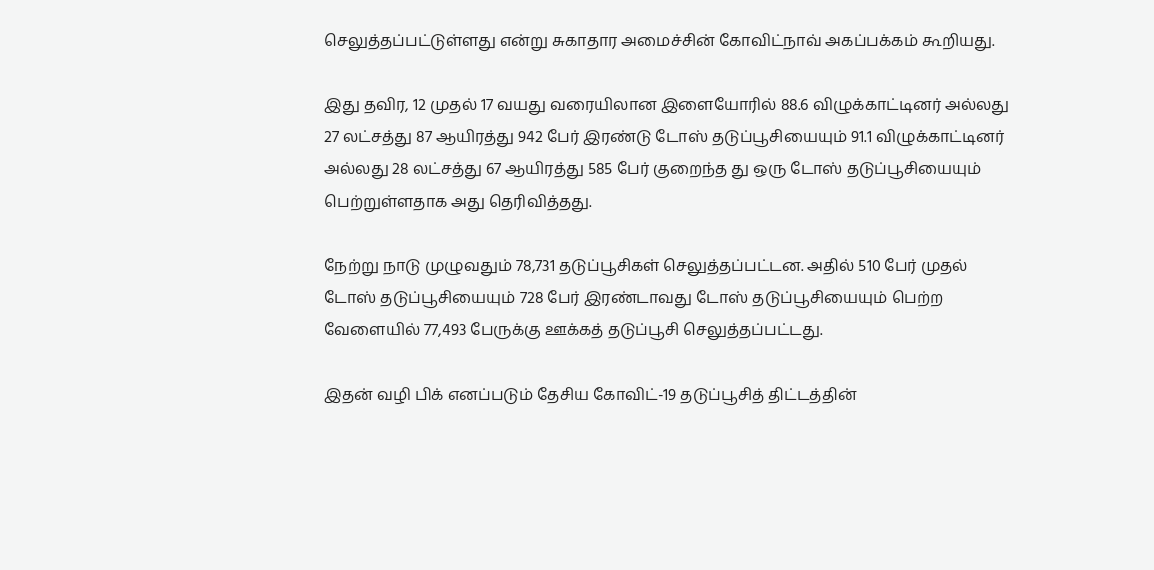செலுத்தப்பட்டுள்ளது என்று சுகாதார அமைச்சின் கோவிட்நாவ் அகப்பக்கம் கூறியது.

இது தவிர, 12 முதல் 17 வயது வரையிலான இளையோரில் 88.6 விழுக்காட்டினர் அல்லது 27 லட்சத்து 87 ஆயிரத்து 942 பேர் இரண்டு டோஸ் தடுப்பூசியையும் 91.1 விழுக்காட்டினர் அல்லது 28 லட்சத்து 67 ஆயிரத்து 585 பேர் குறைந்த து ஒரு டோஸ் தடுப்பூசியையும் பெற்றுள்ளதாக அது தெரிவித்தது.

நேற்று நாடு முழுவதும் 78,731 தடுப்பூசிகள் செலுத்தப்பட்டன. அதில் 510 பேர் முதல் டோஸ் தடுப்பூசியையும் 728 பேர் இரண்டாவது டோஸ் தடுப்பூசியையும் பெற்ற வேளையில் 77,493 பேருக்கு ஊக்கத் தடுப்பூசி செலுத்தப்பட்டது.

இதன் வழி பிக் எனப்படும் தேசிய கோவிட்-19 தடுப்பூசித் திட்டத்தின்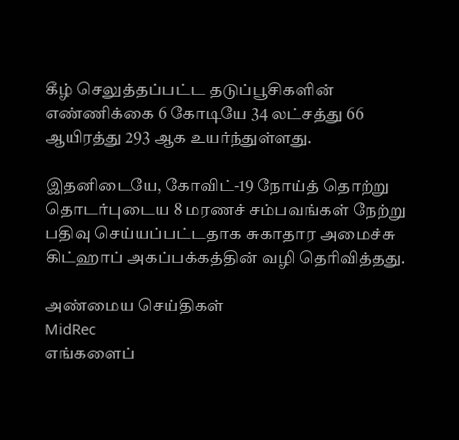கீழ் செலுத்தப்பட்ட தடுப்பூசிகளின் எண்ணிக்கை 6 கோடியே 34 லட்சத்து 66 ஆயிரத்து 293 ஆக உயர்ந்துள்ளது.

இதனிடையே, கோவிட்-19 நோய்த் தொற்று தொடர்புடைய 8 மரணச் சம்பவங்கள் நேற்று பதிவு செய்யப்பட்டதாக சுகாதார அமைச்சு கிட்ஹாப் அகப்பக்கத்தின் வழி தெரிவித்தது.

அண்மைய செய்திகள்
MidRec
எங்களைப்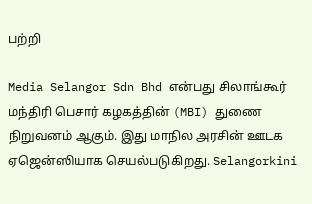பற்றி

Media Selangor Sdn Bhd என்பது சிலாங்கூர் மந்திரி பெசார் கழகத்தின் (MBI) துணை நிறுவனம் ஆகும். இது மாநில அரசின் ஊடக ஏஜென்ஸியாக செயல்படுகிறது. Selangorkini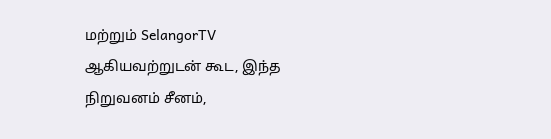மற்றும் SelangorTV ஆகியவற்றுடன் கூட, இந்த நிறுவனம் சீனம்,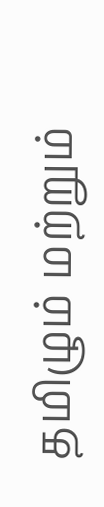தமிழும் மற்றும்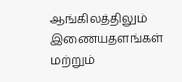ஆங்கிலத்திலும் இணையதளங்கள் மற்றும்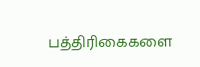பத்திரிகைகளை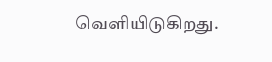வெளியிடுகிறது.